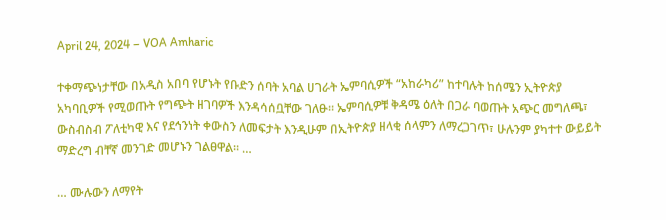April 24, 2024 – VOA Amharic

ተቀማጭነታቸው በአዲስ አበባ የሆኑት የቡድን ሰባት አባል ሀገራት ኤምባሲዎች “አከራካሪ” ከተባሉት ከሰሜን ኢትዮጵያ አካባቢዎች የሚወጡት የግጭት ዘገባዎች እንዳሳሰቧቸው ገለፁ። ኤምባሲዎቹ ቅዳሜ ዕለት በጋራ ባወጡት አጭር መግለጫ፣ ውስብስብ ፖለቲካዊ እና የደኅንነት ቀውስን ለመፍታት እንዲሁም በኢትዮጵያ ዘላቂ ሰላምን ለማረጋገጥ፣ ሁሉንም ያካተተ ውይይት ማድረግ ብቸኛ መንገድ መሆኑን ገልፀዋል። …

… ሙሉውን ለማየት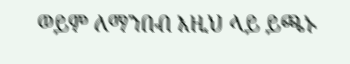ወይም ለማንበብ እዚህ ላይ ይጫኑ